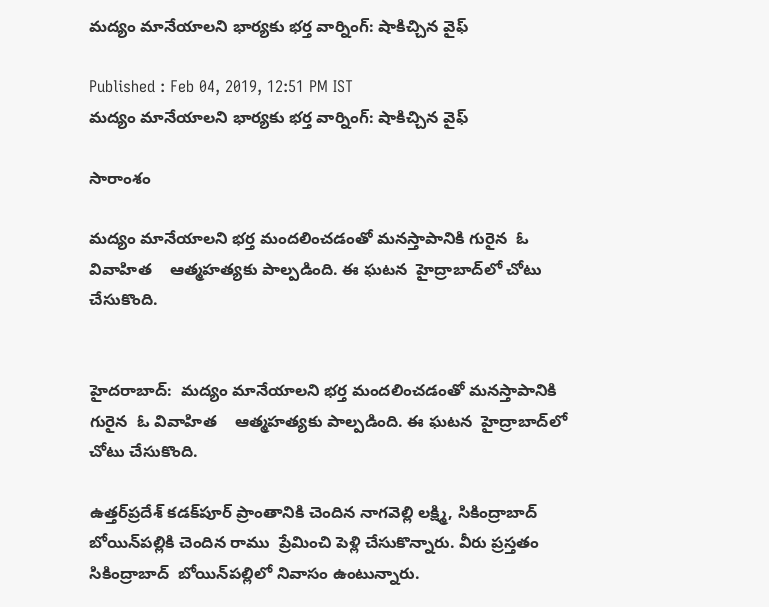మద్యం మానేయాలని భార్యకు భర్త వార్నింగ్: షాకిచ్చిన వైఫ్

Published : Feb 04, 2019, 12:51 PM IST
మద్యం మానేయాలని భార్యకు భర్త వార్నింగ్: షాకిచ్చిన వైఫ్

సారాంశం

మద్యం మానేయాలని భర్త మందలించడంతో మనస్తాపానికి గురైన  ఓ వివాహిత    ఆత్మహత్యకు పాల్పడింది. ఈ ఘటన  హైద్రాబాద్‌లో చోటు చేసుకొంది.


హైదరాబాద్:  మద్యం మానేయాలని భర్త మందలించడంతో మనస్తాపానికి గురైన  ఓ వివాహిత    ఆత్మహత్యకు పాల్పడింది. ఈ ఘటన  హైద్రాబాద్‌లో చోటు చేసుకొంది.

ఉత్తర్‌ప్రదేశ్ కడక్‌పూర్ ప్రాంతానికి చెందిన నాగవెల్లి లక్ష్మి, సికింద్రాబాద్ బోయిన్‌పల్లికి చెందిన రాము  ప్రేమించి పెళ్లి చేసుకొన్నారు. వీరు ప్రస్తతం సికింద్రాబాద్  బోయిన్‌పల్లిలో నివాసం ఉంటున్నారు.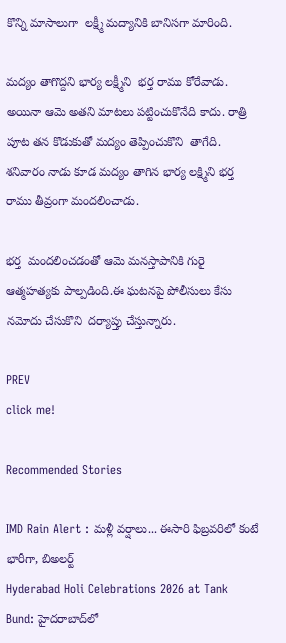కొన్ని మాసాలుగా  లక్ష్మీ మద్యానికి బానిసగా మారింది.

మద్యం తాగొద్దని భార్య లక్ష్మీని  భర్త రాము కోరేవాడు.  అయినా ఆమె అతని మాటలు పట్టించుకొనేది కాదు. రాత్రి పూట తన కొడుకుతో మద్యం తెప్పించుకొని  తాగేది. శనివారం నాడు కూడ మద్యం తాగిన భార్య లక్ష్మిని భర్త రాము తీవ్రంగా మందలించాడు.

భర్త  మందలించడంతో ఆమె మనస్తాపానికి గురై ఆత్మహత్యకు పాల్పడింది.ఈ ఘటనపై పోలీసులు కేసు నమోదు చేసుకొని  దర్యాప్తు చేస్తున్నారు.

PREV
click me!

Recommended Stories

IMD Rain Alert : మళ్లీ వర్షాలు... ఈసారి ఫిబ్రవరిలో కంటే భారీగా, బిఅలర్ట్
Hyderabad Holi Celebrations 2026 at Tank Bund: హైదరాబాద్‌లో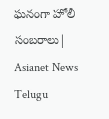ఘనంగా హోలీ సంబరాలు| Asianet News Telugu